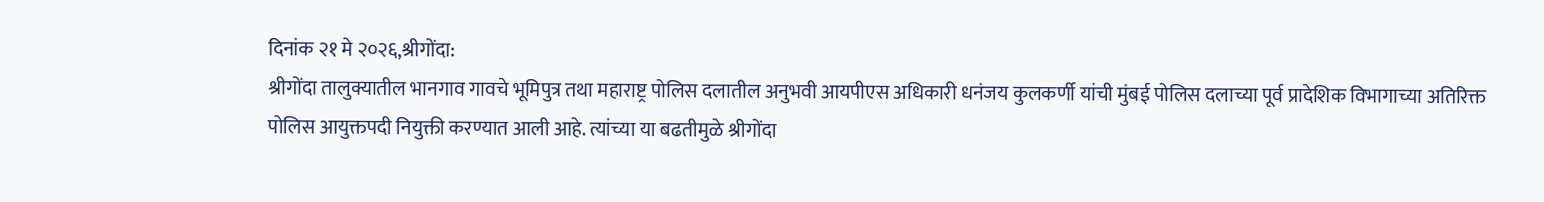दिनांक २१ मे २०२६,श्रीगोंदा:
श्रीगोंदा तालुक्यातील भानगाव गावचे भूमिपुत्र तथा महाराष्ट्र पोलिस दलातील अनुभवी आयपीएस अधिकारी धनंजय कुलकर्णी यांची मुंबई पोलिस दलाच्या पूर्व प्रादेशिक विभागाच्या अतिरिक्त पोलिस आयुक्तपदी नियुक्ती करण्यात आली आहे. त्यांच्या या बढतीमुळे श्रीगोंदा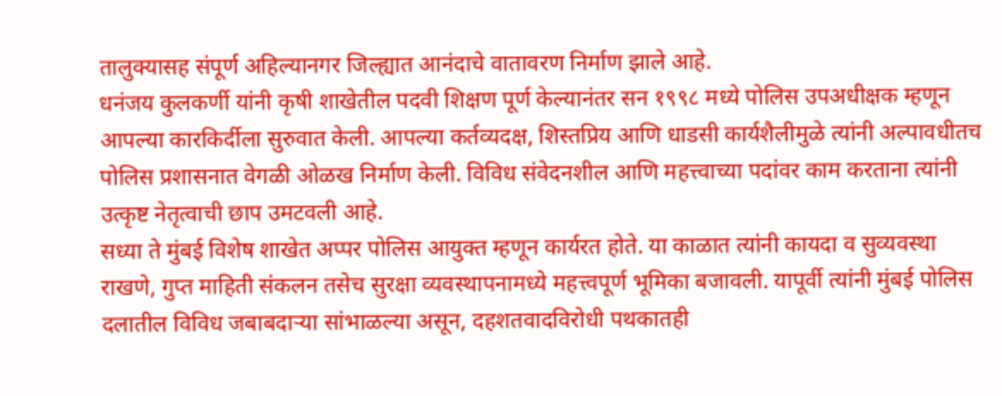तालुक्यासह संपूर्ण अहिल्यानगर जिल्ह्यात आनंदाचे वातावरण निर्माण झाले आहे.
धनंजय कुलकर्णी यांनी कृषी शाखेतील पदवी शिक्षण पूर्ण केल्यानंतर सन १९९८ मध्ये पोलिस उपअधीक्षक म्हणून आपल्या कारकिर्दीला सुरुवात केली. आपल्या कर्तव्यदक्ष, शिस्तप्रिय आणि धाडसी कार्यशैलीमुळे त्यांनी अल्पावधीतच पोलिस प्रशासनात वेगळी ओळख निर्माण केली. विविध संवेदनशील आणि महत्त्वाच्या पदांवर काम करताना त्यांनी उत्कृष्ट नेतृत्वाची छाप उमटवली आहे.
सध्या ते मुंबई विशेष शाखेत अप्पर पोलिस आयुक्त म्हणून कार्यरत होते. या काळात त्यांनी कायदा व सुव्यवस्था राखणे, गुप्त माहिती संकलन तसेच सुरक्षा व्यवस्थापनामध्ये महत्त्वपूर्ण भूमिका बजावली. यापूर्वी त्यांनी मुंबई पोलिस दलातील विविध जबाबदाऱ्या सांभाळल्या असून, दहशतवादविरोधी पथकातही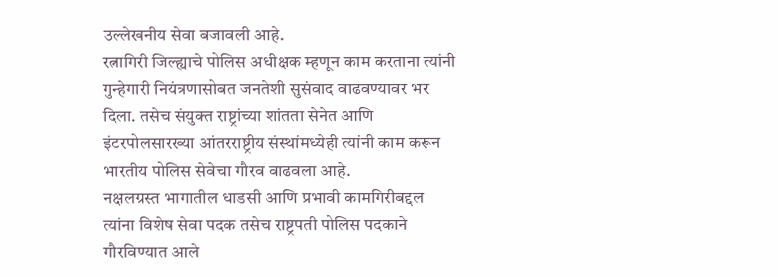उल्लेखनीय सेवा बजावली आहे.
रत्नागिरी जिल्ह्याचे पोलिस अधीक्षक म्हणून काम करताना त्यांनी गुन्हेगारी नियंत्रणासोबत जनतेशी सुसंवाद वाढवण्यावर भर दिला. तसेच संयुक्त राष्ट्रांच्या शांतता सेनेत आणि इंटरपोलसारख्या आंतरराष्ट्रीय संस्थांमध्येही त्यांनी काम करून भारतीय पोलिस सेवेचा गौरव वाढवला आहे.
नक्षलग्रस्त भागातील धाडसी आणि प्रभावी कामगिरीबद्दल त्यांना विशेष सेवा पदक तसेच राष्ट्रपती पोलिस पदकाने गौरविण्यात आले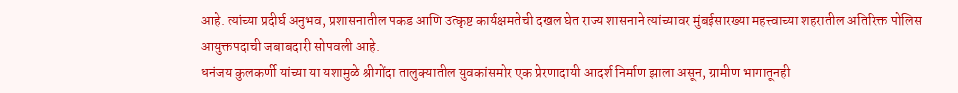आहे. त्यांच्या प्रदीर्घ अनुभव, प्रशासनातील पकड आणि उत्कृष्ट कार्यक्षमतेची दखल घेत राज्य शासनाने त्यांच्यावर मुंबईसारख्या महत्त्वाच्या शहरातील अतिरिक्त पोलिस आयुक्तपदाची जबाबदारी सोपवली आहे.
धनंजय कुलकर्णी यांच्या या यशामुळे श्रीगोंदा तालुक्यातील युवकांसमोर एक प्रेरणादायी आदर्श निर्माण झाला असून, ग्रामीण भागातूनही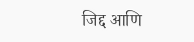जिद्द आणि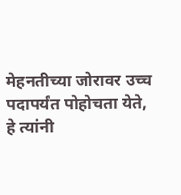मेहनतीच्या जोरावर उच्च पदापर्यंत पोहोचता येते, हे त्यांनी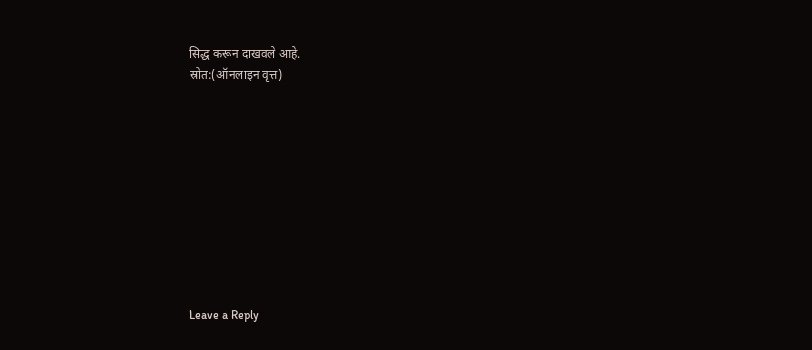सिद्ध करून दाखवले आहे.
स्रोत:(ऑनलाइन वृत्त)










Leave a Reply